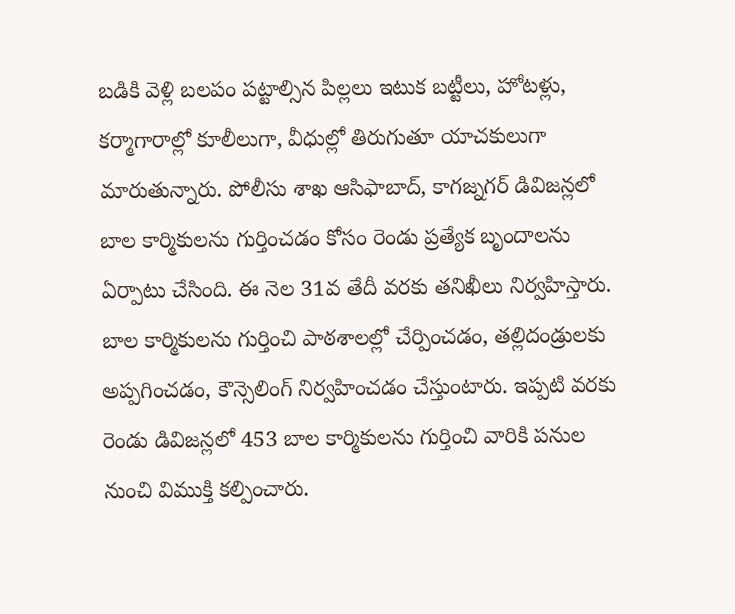బడికి వెళ్లి బలపం పట్టాల్సిన పిల్లలు ఇటుక బట్టీలు, హోటళ్లు, కర్మాగారాల్లో కూలీలుగా, వీధుల్లో తిరుగుతూ యాచకులుగా మారుతున్నారు. పోలీసు శాఖ ఆసిఫాబాద్, కాగజ్నగర్ డివిజన్లలో బాల కార్మికులను గుర్తించడం కోసం రెండు ప్రత్యేక బృందాలను ఏర్పాటు చేసింది. ఈ నెల 31వ తేదీ వరకు తనిఖీలు నిర్వహిస్తారు. బాల కార్మికులను గుర్తించి పాఠశాలల్లో చేర్పించడం, తల్లిదండ్రులకు అప్పగించడం, కౌన్సెలింగ్ నిర్వహించడం చేస్తుంటారు. ఇప్పటి వరకు రెండు డివిజన్లలో 453 బాల కార్మికులను గుర్తించి వారికి పనుల నుంచి విముక్తి కల్పించారు.